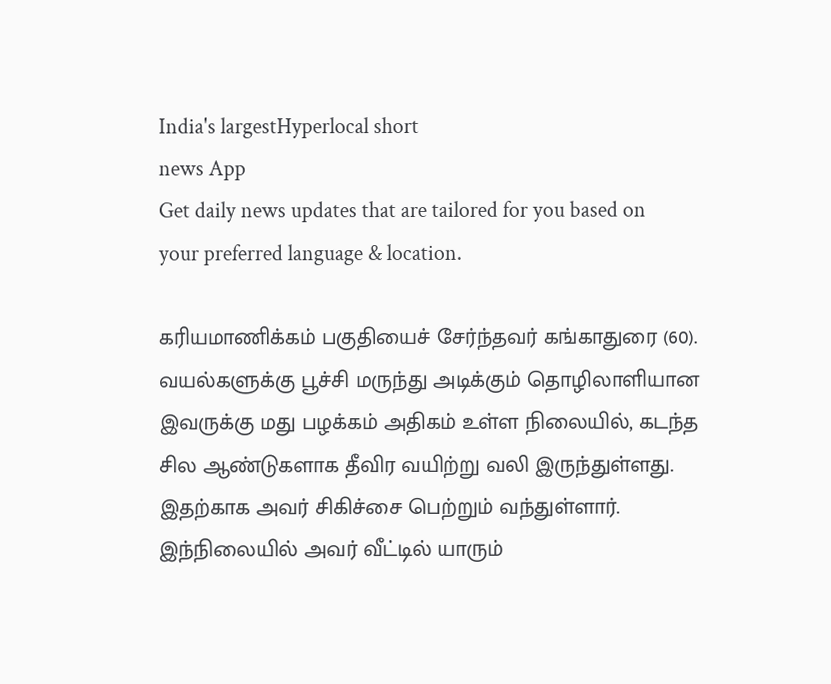India's largestHyperlocal short
news App
Get daily news updates that are tailored for you based on your preferred language & location.

கரியமாணிக்கம் பகுதியைச் சேர்ந்தவர் கங்காதுரை (60). வயல்களுக்கு பூச்சி மருந்து அடிக்கும் தொழிலாளியான இவருக்கு மது பழக்கம் அதிகம் உள்ள நிலையில், கடந்த சில ஆண்டுகளாக தீவிர வயிற்று வலி இருந்துள்ளது. இதற்காக அவர் சிகிச்சை பெற்றும் வந்துள்ளார். இந்நிலையில் அவர் வீட்டில் யாரும்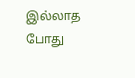இல்லாத போது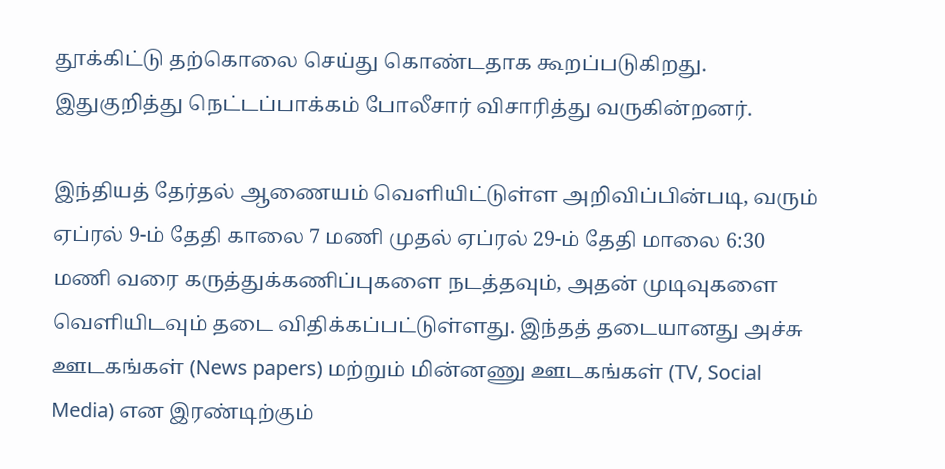தூக்கிட்டு தற்கொலை செய்து கொண்டதாக கூறப்படுகிறது. இதுகுறித்து நெட்டப்பாக்கம் போலீசார் விசாரித்து வருகின்றனர்.

இந்தியத் தேர்தல் ஆணையம் வெளியிட்டுள்ள அறிவிப்பின்படி, வரும் ஏப்ரல் 9-ம் தேதி காலை 7 மணி முதல் ஏப்ரல் 29-ம் தேதி மாலை 6:30 மணி வரை கருத்துக்கணிப்புகளை நடத்தவும், அதன் முடிவுகளை வெளியிடவும் தடை விதிக்கப்பட்டுள்ளது. இந்தத் தடையானது அச்சு ஊடகங்கள் (News papers) மற்றும் மின்னணு ஊடகங்கள் (TV, Social Media) என இரண்டிற்கும்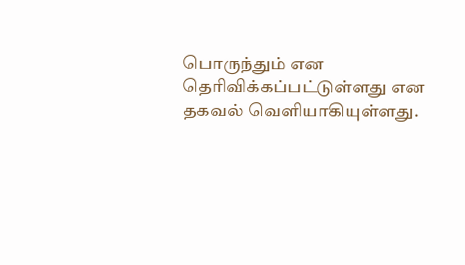பொருந்தும் என தெரிவிக்கப்பட்டுள்ளது என தகவல் வெளியாகியுள்ளது.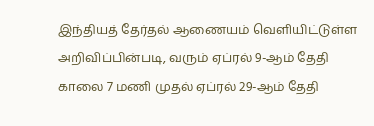இந்தியத் தேர்தல் ஆணையம் வெளியிட்டுள்ள அறிவிப்பின்படி, வரும் ஏப்ரல் 9-ஆம் தேதி காலை 7 மணி முதல் ஏப்ரல் 29-ஆம் தேதி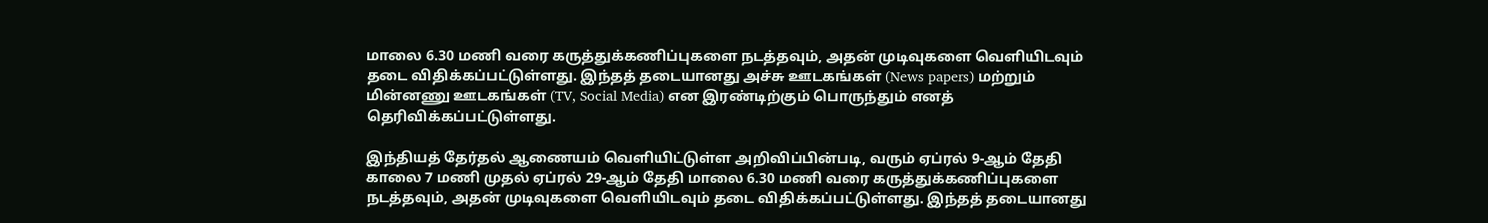மாலை 6.30 மணி வரை கருத்துக்கணிப்புகளை நடத்தவும், அதன் முடிவுகளை வெளியிடவும் தடை விதிக்கப்பட்டுள்ளது. இந்தத் தடையானது அச்சு ஊடகங்கள் (News papers) மற்றும் மின்னணு ஊடகங்கள் (TV, Social Media) என இரண்டிற்கும் பொருந்தும் எனத் தெரிவிக்கப்பட்டுள்ளது.

இந்தியத் தேர்தல் ஆணையம் வெளியிட்டுள்ள அறிவிப்பின்படி, வரும் ஏப்ரல் 9-ஆம் தேதி காலை 7 மணி முதல் ஏப்ரல் 29-ஆம் தேதி மாலை 6.30 மணி வரை கருத்துக்கணிப்புகளை நடத்தவும், அதன் முடிவுகளை வெளியிடவும் தடை விதிக்கப்பட்டுள்ளது. இந்தத் தடையானது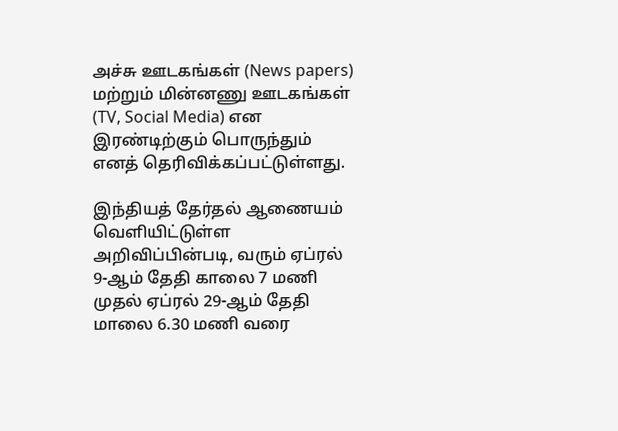அச்சு ஊடகங்கள் (News papers) மற்றும் மின்னணு ஊடகங்கள் (TV, Social Media) என இரண்டிற்கும் பொருந்தும் எனத் தெரிவிக்கப்பட்டுள்ளது.

இந்தியத் தேர்தல் ஆணையம் வெளியிட்டுள்ள அறிவிப்பின்படி, வரும் ஏப்ரல் 9-ஆம் தேதி காலை 7 மணி முதல் ஏப்ரல் 29-ஆம் தேதி மாலை 6.30 மணி வரை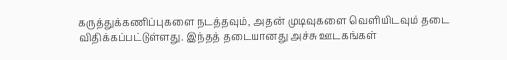கருத்துக்கணிப்புகளை நடத்தவும், அதன் முடிவுகளை வெளியிடவும் தடை விதிக்கப்பட்டுள்ளது. இந்தத் தடையானது அச்சு ஊடகங்கள்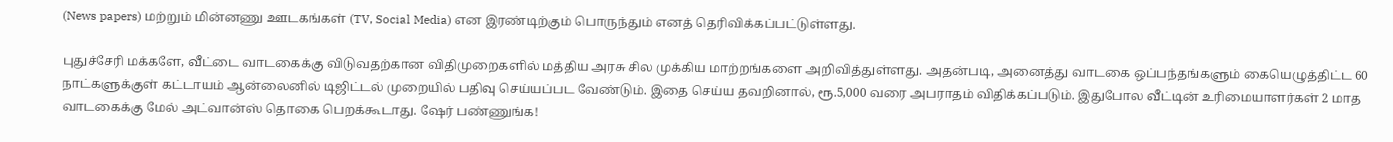(News papers) மற்றும் மின்னணு ஊடகங்கள் (TV, Social Media) என இரண்டிற்கும் பொருந்தும் எனத் தெரிவிக்கப்பட்டுள்ளது.

புதுச்சேரி மக்களே, வீட்டை வாடகைக்கு விடுவதற்கான விதிமுறைகளில் மத்திய அரசு சில முக்கிய மாற்றங்களை அறிவித்துள்ளது. அதன்படி, அனைத்து வாடகை ஒப்பந்தங்களும் கையெழுத்திட்ட 60 நாட்களுக்குள் கட்டாயம் ஆன்லைனில் டிஜிட்டல் முறையில் பதிவு செய்யப்பட வேண்டும். இதை செய்ய தவறினால், ரூ.5,000 வரை அபராதம் விதிக்கப்படும். இதுபோல வீட்டின் உரிமையாளர்கள் 2 மாத வாடகைக்கு மேல் அட்வான்ஸ் தொகை பெறக்கூடாது. ஷேர் பண்ணுங்க!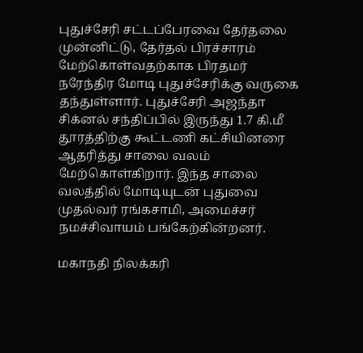புதுச்சேரி சட்டப்பேரவை தேர்தலை முன்னிட்டு, தேர்தல் பிரச்சாரம் மேற்கொள்வதற்காக பிரதமர் நரேந்திர மோடி புதுச்சேரிக்கு வருகை தந்துள்ளார். புதுச்சேரி அஜந்தா சிக்னல் சந்திப்பில் இருந்து 1.7 கி.மீ தூரத்திற்கு கூட்டணி கட்சியினரை ஆதரித்து சாலை வலம் மேற்கொள்கிறார். இந்த சாலை வலத்தில் மோடியுடன் புதுவை முதல்வர் ரங்கசாமி, அமைச்சர் நமச்சிவாயம் பங்கேற்கின்றனர்.

மகாநதி நிலக்கரி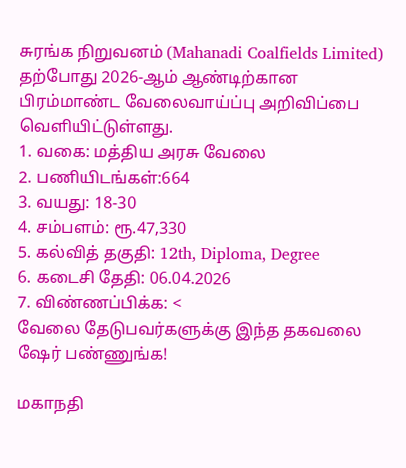சுரங்க நிறுவனம் (Mahanadi Coalfields Limited) தற்போது 2026-ஆம் ஆண்டிற்கான பிரம்மாண்ட வேலைவாய்ப்பு அறிவிப்பை வெளியிட்டுள்ளது.
1. வகை: மத்திய அரசு வேலை
2. பணியிடங்கள்:664
3. வயது: 18-30
4. சம்பளம்: ரூ.47,330
5. கல்வித் தகுதி: 12th, Diploma, Degree
6. கடைசி தேதி: 06.04.2026
7. விண்ணப்பிக்க: <
வேலை தேடுபவர்களுக்கு இந்த தகவலை ஷேர் பண்ணுங்க!

மகாநதி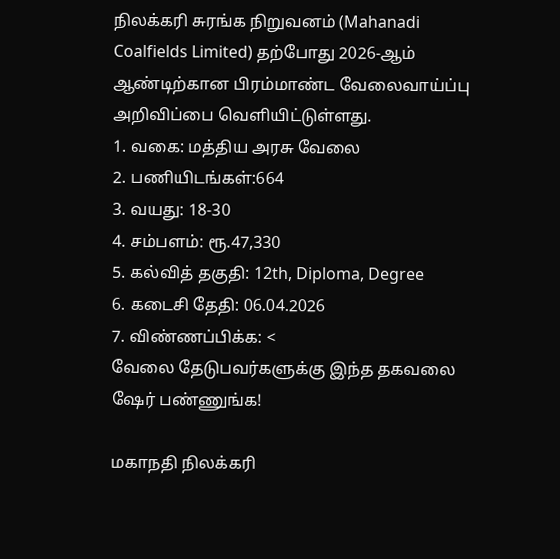நிலக்கரி சுரங்க நிறுவனம் (Mahanadi Coalfields Limited) தற்போது 2026-ஆம் ஆண்டிற்கான பிரம்மாண்ட வேலைவாய்ப்பு அறிவிப்பை வெளியிட்டுள்ளது.
1. வகை: மத்திய அரசு வேலை
2. பணியிடங்கள்:664
3. வயது: 18-30
4. சம்பளம்: ரூ.47,330
5. கல்வித் தகுதி: 12th, Diploma, Degree
6. கடைசி தேதி: 06.04.2026
7. விண்ணப்பிக்க: <
வேலை தேடுபவர்களுக்கு இந்த தகவலை ஷேர் பண்ணுங்க!

மகாநதி நிலக்கரி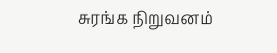சுரங்க நிறுவனம்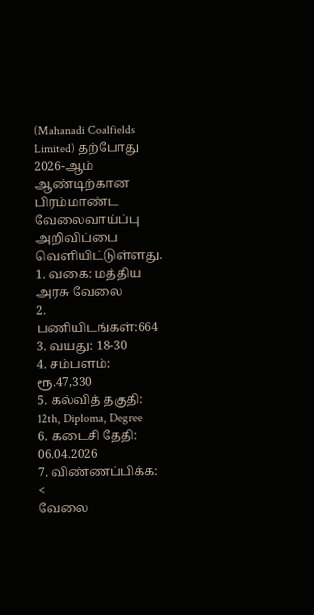(Mahanadi Coalfields Limited) தற்போது 2026-ஆம் ஆண்டிற்கான பிரம்மாண்ட வேலைவாய்ப்பு அறிவிப்பை வெளியிட்டுள்ளது.
1. வகை: மத்திய அரசு வேலை
2. பணியிடங்கள்:664
3. வயது: 18-30
4. சம்பளம்: ரூ.47,330
5. கல்வித் தகுதி: 12th, Diploma, Degree
6. கடைசி தேதி: 06.04.2026
7. விண்ணப்பிக்க: <
வேலை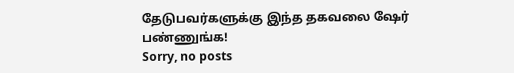தேடுபவர்களுக்கு இந்த தகவலை ஷேர் பண்ணுங்க!
Sorry, no posts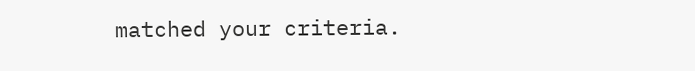matched your criteria.